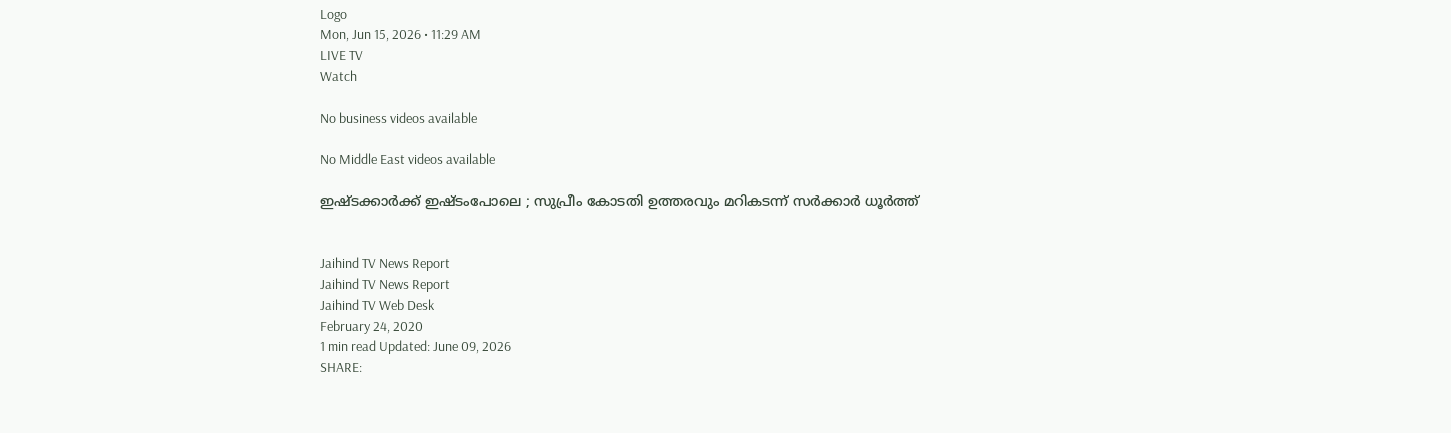Logo
Mon, Jun 15, 2026 • 11:29 AM
LIVE TV
Watch

No business videos available

No Middle East videos available

ഇഷ്ടക്കാർക്ക് ഇഷ്ടംപോലെ ; സുപ്രീം കോടതി ഉത്തരവും മറികടന്ന് സർക്കാർ ധൂര്‍ത്ത്


Jaihind TV News Report
Jaihind TV News Report
Jaihind TV Web Desk
February 24, 2020
1 min read Updated: June 09, 2026
SHARE: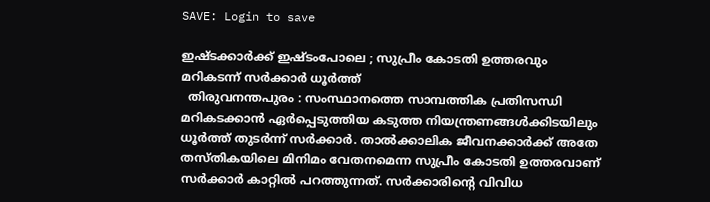SAVE: Login to save

ഇഷ്ടക്കാർക്ക് ഇഷ്ടംപോലെ ; സുപ്രീം കോടതി ഉത്തരവും മറികടന്ന് സർക്കാർ ധൂര്‍ത്ത്
  തിരുവനന്തപുരം : സംസ്ഥാനത്തെ സാമ്പത്തിക പ്രതിസന്ധി മറികടക്കാൻ ഏർപ്പെടുത്തിയ കടുത്ത നിയന്ത്രണങ്ങൾക്കിടയിലും ധൂർത്ത് തുടർന്ന് സർക്കാർ. താല്‍ക്കാലിക ജീവനക്കാർക്ക് അതേ തസ്തികയിലെ മിനിമം വേതനമെന്ന സുപ്രീം കോടതി ഉത്തരവാണ് സർക്കാർ കാറ്റിൽ പറത്തുന്നത്. സർക്കാരിന്‍റെ വിവിധ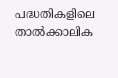പദ്ധതികളിലെ താൽക്കാലിക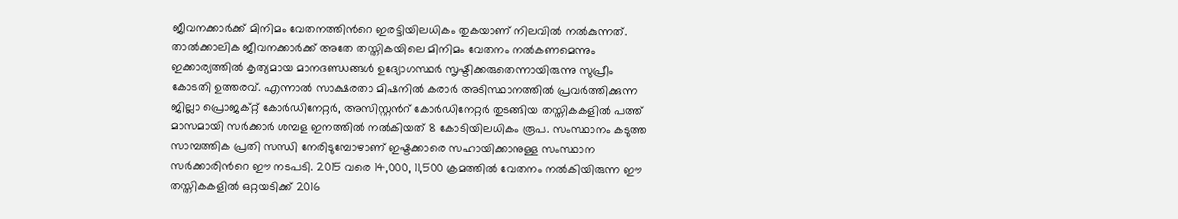ജീവനക്കാർക്ക് മിനിമം വേതനത്തിന്‍റെ ഇരട്ടിയിലധികം തുകയാണ് നിലവില്‍ നൽകുന്നത്. താല്‍ക്കാലിക ജീവനക്കാർക്ക് അതേ തസ്തികയിലെ മിനിമം വേതനം നൽകണമെന്നും ഇക്കാര്യത്തിൽ കൃത്യമായ മാനദണ്ഡങ്ങൾ ഉദ്യോഗസ്ഥർ സൃഷ്ടിക്കരുതെന്നായിരുന്നു സുപ്രീം കോടതി ഉത്തരവ്‌. എന്നാൽ സാക്ഷരതാ മിഷനിൽ കരാർ അടിസ്ഥാനത്തിൽ പ്രവർത്തിക്കുന്ന ജില്ലാ പ്രൊജക്റ്റ് കോർഡിനേറ്റർ, അസിസ്റ്റന്‍റ് കോർഡിനേറ്റർ തുടങ്ങിയ തസ്തികകളിൽ പത്ത് മാസമായി സർക്കാർ ശമ്പള ഇനത്തിൽ നൽകിയത് 8 കോടിയിലധികം രൂപ. സംസ്ഥാനം കടുത്ത സാമ്പത്തിക പ്രതി സന്ധി നേരിടുമ്പോഴാണ് ഇഷ്ടക്കാരെ സഹായിക്കാനുള്ള സംസ്ഥാന സർക്കാരിന്‍റെ ഈ നടപടി. 2015 വരെ 14,000, 11,500 ക്രമത്തിൽ വേതനം നൽകിയിരുന്ന ഈ തസ്തികകളിൽ ഒറ്റയടിക്ക്‌ 2016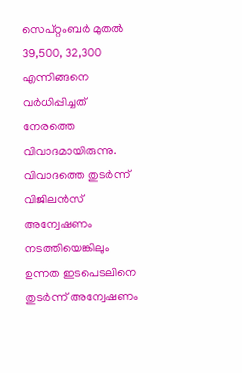സെപ്റ്റംബർ മുതൽ 39,500, 32,300 എന്നിങ്ങനെ വർധിപ്പിച്ചത് നേരത്തെ വിവാദമായിരുന്നു. വിവാദത്തെ തുടർന്ന് വിജിലൻസ് അന്വേഷണം നടത്തിയെങ്കിലും ഉന്നത ഇടപെടലിനെ തുടർന്ന് അന്വേഷണം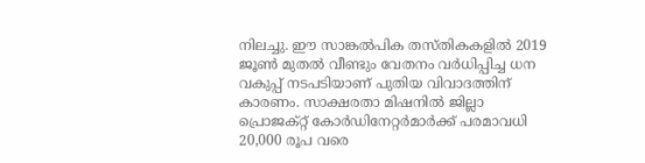നിലച്ചു. ഈ സാങ്കൽപിക തസ്തികകളിൽ 2019 ജൂൺ മുതൽ വീണ്ടും വേതനം വർധിപ്പിച്ച ധന വകുപ്പ്‌ നടപടിയാണ് പുതിയ വിവാദത്തിന് കാരണം. സാക്ഷരതാ മിഷനിൽ ജില്ലാ പ്രൊജക്റ്റ് കോർഡിനേറ്റർമാർക്ക് പരമാവധി 20,000 രൂപ വരെ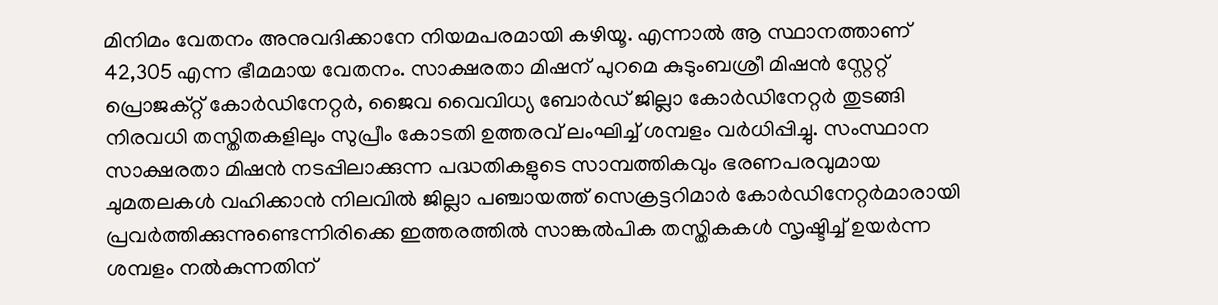മിനിമം വേതനം അനുവദിക്കാനേ നിയമപരമായി കഴിയൂ. എന്നാൽ ആ സ്ഥാനത്താണ് 42,305 എന്ന ഭീമമായ വേതനം. സാക്ഷരതാ മിഷന് പുറമെ കുടുംബശ്രീ മിഷൻ സ്റ്റേറ്റ് പ്രൊജക്റ്റ് കോർഡിനേറ്റർ, ജൈവ വൈവിധ്യ ബോർഡ് ജില്ലാ കോർഡിനേറ്റർ തുടങ്ങി നിരവധി തസ്തിതകളിലും സുപ്രീം കോടതി ഉത്തരവ് ലംഘിച്ച് ശമ്പളം വർധിപ്പിച്ചു. സംസ്ഥാന സാക്ഷരതാ മിഷൻ നടപ്പിലാക്കുന്ന പദ്ധതികളുടെ സാമ്പത്തികവും ഭരണപരവുമായ ചുമതലകൾ വഹിക്കാൻ നിലവിൽ ജില്ലാ പഞ്ചായത്ത് സെക്രട്ടറിമാർ കോർഡിനേറ്റർമാരായി പ്രവർത്തിക്കുന്നുണ്ടെന്നിരിക്കെ ഇത്തരത്തില്‍ സാങ്കല്‍പിക തസ്തികകൾ സൃഷ്ടിച്ച് ഉയർന്ന ശമ്പളം നൽകുന്നതിന്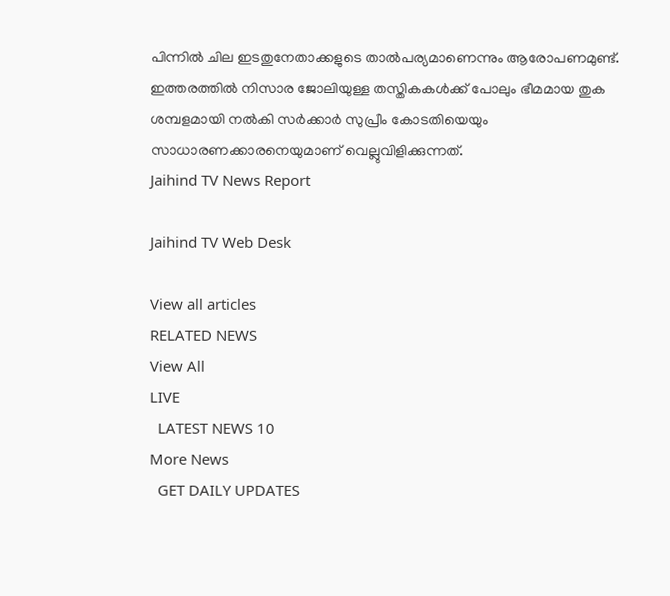പിന്നില്‍ ചില ഇടതുനേതാക്കളുടെ താല്‍പര്യമാണെന്നും ആരോപണമുണ്ട്. ഇത്തരത്തിൽ നിസാര ജോലിയുള്ള തസ്തികകൾക്ക് പോലും ഭീമമായ തുക ശമ്പളമായി നൽകി സർക്കാർ സുപ്രീം കോടതിയെയും സാധാരണക്കാരനെയുമാണ് വെല്ലുവിളിക്കുന്നത്.
Jaihind TV News Report

Jaihind TV Web Desk

View all articles
RELATED NEWS
View All
LIVE
  LATEST NEWS 10
More News
  GET DAILY UPDATES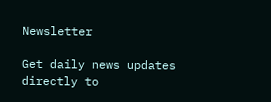Newsletter

Get daily news updates directly to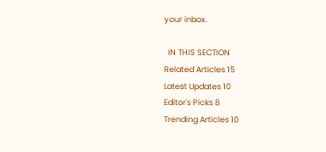your inbox.

  IN THIS SECTION
Related Articles 15
Latest Updates 10
Editor's Picks 8
Trending Articles 10